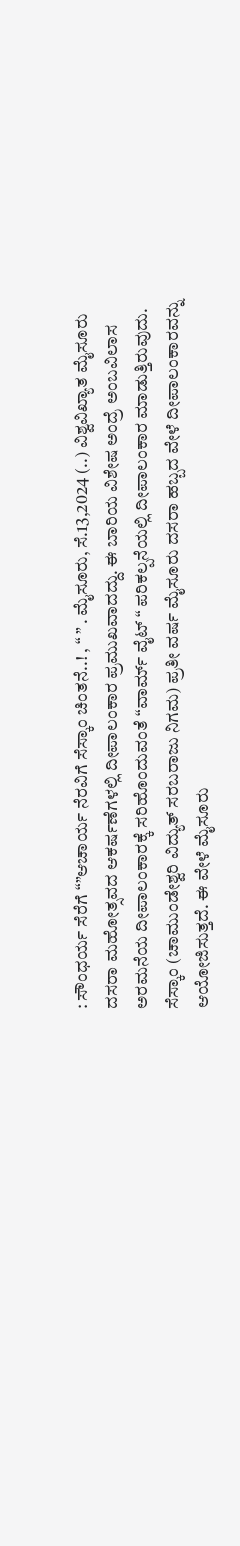: ಸೌಂಧರ್ಯ ಸೆರೆಗೆ “”ಆಚಾರ್ಯ ನೆರವಿಗೆ ಸೆಸ್ಕಾಂ ಚಿಂತನೆ..! , “ ” . ಮೈಸೂರು, ಸೆ.13,2024 (..) ವಿಶ್ವವಿಖ್ಯಾತ ಮೈಸೂರು ದಸರಾ ಮಹೋತ್ಸವದ ಆಕರ್ಷಣೆಗಳಲ್ಲಿ ದೀಪಾಲಂಕಾರ ಪ್ರಮುಖವಾದದ್ದು. ಈ ಬಾರಿಯ ವಿಶೇಷ ಅಂದ್ರೆ ಅಂಬವಿಲಾಸ ಅರಮನೆಯ ದೀಪಾಲಂಕಾರಕ್ಕೆ ಸರಿಹೊಂದುವಂತೆ “ವಾರ್ಮ್‌ ವೈಟ್‌ “ ಪರಿಕಲ್ಪನೆಯಲ್ಲಿ ದೀಪಾಲಂಕಾರ ಮಾಡುತ್ತಿರುವುದು. ಸೆಸ್ಕಾಂ (ಚಾಮುಂಡೇಶ್ವರಿ ವಿದ್ಯುತ್‌ ಸರಬರಾಜು ನಿಗಮ) ಪ್ರತೀ ವರ್ಷ ಮೈಸೂರು ದಸರಾ ಹಬ್ಬದ ವೇಳೆ ದೀಪಾಲಂಕಾರವನ್ನು ಆಯೋಜಿಸುತ್ತದೆ. ಈ ವೇಳೆ ಮೈಸೂರು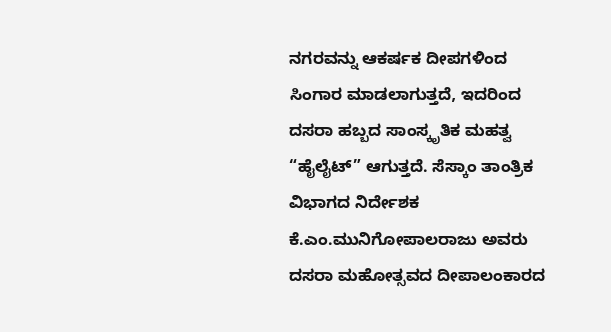ನಗರವನ್ನು ಆಕರ್ಷಕ ದೀಪಗಳಿಂದ ಸಿಂಗಾರ ಮಾಡಲಾಗುತ್ತದೆ, ಇದರಿಂದ ದಸರಾ ಹಬ್ಬದ ಸಾಂಸ್ಕೃತಿಕ ಮಹತ್ವ “ಹೈಲೈಟ್” ಆಗುತ್ತದೆ. ಸೆಸ್ಕಾಂ ತಾಂತ್ರಿಕ ವಿಭಾಗದ ನಿರ್ದೇಶಕ ಕೆ.ಎಂ.ಮುನಿಗೋಪಾಲರಾಜು ಅವರು ದಸರಾ ಮಹೋತ್ಸವದ ದೀಪಾಲಂಕಾರದ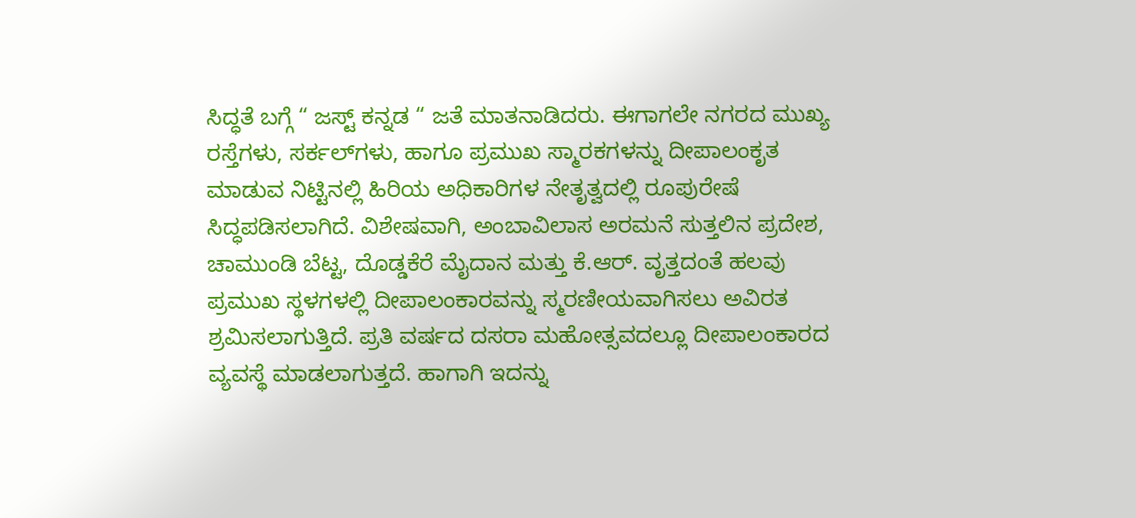ಸಿದ್ಧತೆ ಬಗ್ಗೆ “ ಜಸ್ಟ್‌ ಕನ್ನಡ “ ಜತೆ ಮಾತನಾಡಿದರು. ಈಗಾಗಲೇ ನಗರದ ಮುಖ್ಯ ರಸ್ತೆಗಳು, ಸರ್ಕಲ್‌ಗಳು, ಹಾಗೂ ಪ್ರಮುಖ ಸ್ಮಾರಕಗಳನ್ನು ದೀಪಾಲಂಕೃತ ಮಾಡುವ ನಿಟ್ಟಿನಲ್ಲಿ ಹಿರಿಯ ಅಧಿಕಾರಿಗಳ ನೇತೃತ್ವದಲ್ಲಿ ರೂಪುರೇಷೆ ಸಿದ್ಧಪಡಿಸಲಾಗಿದೆ. ವಿಶೇಷವಾಗಿ, ಅಂಬಾವಿಲಾಸ ಅರಮನೆ ಸುತ್ತಲಿನ ಪ್ರದೇಶ, ಚಾಮುಂಡಿ ಬೆಟ್ಟ, ದೊಡ್ಡಕೆರೆ ಮೈದಾನ ಮತ್ತು ಕೆ.ಆರ್. ವೃತ್ತದಂತೆ ಹಲವು ಪ್ರಮುಖ ಸ್ಥಳಗಳಲ್ಲಿ ದೀಪಾಲಂಕಾರವನ್ನು ಸ್ಮರಣೀಯವಾಗಿಸಲು ಅವಿರತ ಶ್ರಮಿಸಲಾಗುತ್ತಿದೆ. ಪ್ರತಿ ವರ್ಷದ ದಸರಾ ಮಹೋತ್ಸವದಲ್ಲೂ ದೀಪಾಲಂಕಾರದ ವ್ಯವಸ್ಥೆ ಮಾಡಲಾಗುತ್ತದೆ. ಹಾಗಾಗಿ ಇದನ್ನು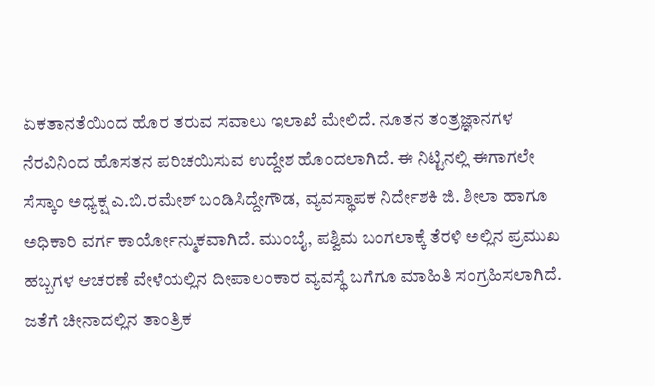ಏಕತಾನತೆಯಿಂದ ಹೊರ ತರುವ ಸವಾಲು ಇಲಾಖೆ ಮೇಲಿದೆ. ನೂತನ ತಂತ್ರಜ್ಞಾನಗಳ ನೆರವಿನಿಂದ ಹೊಸತನ ಪರಿಚಯಿಸುವ ಉದ್ದೇಶ ಹೊಂದಲಾಗಿದೆ. ಈ ನಿಟ್ಟಿನಲ್ಲಿ ಈಗಾಗಲೇ ಸೆಸ್ಕಾಂ ಅಧ್ಯಕ್ಷ ಎ.ಬಿ.ರಮೇಶ್‌ ಬಂಡಿಸಿದ್ದೇಗೌಡ, ವ್ಯವಸ್ಥಾಪಕ ನಿರ್ದೇಶಕಿ ಜಿ. ಶೀಲಾ ಹಾಗೂ ಅಧಿಕಾರಿ ವರ್ಗ ಕಾರ್ಯೋನ್ಮುಕವಾಗಿದೆ. ಮುಂಬೈ, ಪಶ್ವಿಮ ಬಂಗಲಾಕ್ಕೆ ತೆರಳಿ ಅಲ್ಲಿನ ಪ್ರಮುಖ ಹಬ್ಬಗಳ ಆಚರಣೆ ವೇಳೆಯಲ್ಲಿನ ದೀಪಾಲಂಕಾರ ವ್ಯವಸ್ಥೆ ಬಗೆಗೂ ಮಾಹಿತಿ ಸಂಗ್ರಹಿಸಲಾಗಿದೆ. ಜತೆಗೆ ಚೀನಾದಲ್ಲಿನ ತಾಂತ್ರಿಕ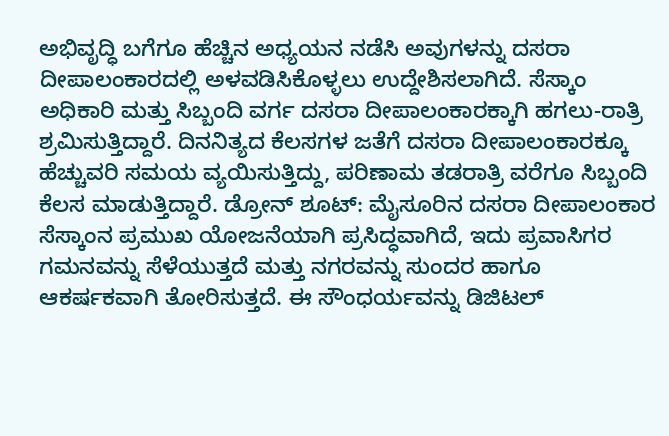ಅಭಿವೃದ್ಧಿ ಬಗೆಗೂ ಹೆಚ್ಚಿನ ಅಧ್ಯಯನ ನಡೆಸಿ ಅವುಗಳನ್ನು ದಸರಾ ದೀಪಾಲಂಕಾರದಲ್ಲಿ ಅಳವಡಿಸಿಕೊಳ್ಳಲು ಉದ್ದೇಶಿಸಲಾಗಿದೆ. ಸೆಸ್ಕಾಂ ಅಧಿಕಾರಿ ಮತ್ತು ಸಿಬ್ಬಂದಿ ವರ್ಗ ದಸರಾ ದೀಪಾಲಂಕಾರಕ್ಕಾಗಿ ಹಗಲು-ರಾತ್ರಿ ಶ್ರಮಿಸುತ್ತಿದ್ದಾರೆ. ದಿನನಿತ್ಯದ ಕೆಲಸಗಳ ಜತೆಗೆ ದಸರಾ ದೀಪಾಲಂಕಾರಕ್ಕೂ ಹೆಚ್ಚುವರಿ ಸಮಯ ವ್ಯಯಿಸುತ್ತಿದ್ದು, ಪರಿಣಾಮ ತಡರಾತ್ರಿ ವರೆಗೂ ಸಿಬ್ಬಂದಿ ಕೆಲಸ ಮಾಡುತ್ತಿದ್ದಾರೆ. ಡ್ರೋನ್‌ ಶೂಟ್‌: ಮೈಸೂರಿನ ದಸರಾ ದೀಪಾಲಂಕಾರ ಸೆಸ್ಕಾಂನ ಪ್ರಮುಖ ಯೋಜನೆಯಾಗಿ ಪ್ರಸಿದ್ಧವಾಗಿದೆ, ಇದು ಪ್ರವಾಸಿಗರ ಗಮನವನ್ನು ಸೆಳೆಯುತ್ತದೆ ಮತ್ತು ನಗರವನ್ನು ಸುಂದರ ಹಾಗೂ ಆಕರ್ಷಕವಾಗಿ ತೋರಿಸುತ್ತದೆ. ಈ ಸೌಂಧರ್ಯವನ್ನು ಡಿಜಿಟಲ್‌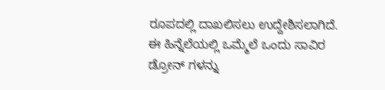ರೂಪದಲ್ಲಿ ದಾಖಲಿಸಲು ಉದ್ದೇಶಿಸಲಾಗಿದೆ. ಈ ಹಿನ್ನೆಲೆಯಲ್ಲಿ ಒಮ್ಮೆಲೆ ಒಂದು ಸಾವಿರ ಡ್ರೋನ್‌ ಗಳನ್ನು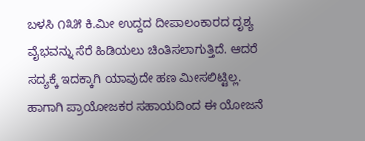ಬಳಸಿ ೧೩೫ ಕಿ.ಮೀ ಉದ್ದದ ದೀಪಾಲಂಕಾರದ ದೃಶ್ಯ ವೈಭವನ್ನು ಸೆರೆ ಹಿಡಿಯಲು ಚಿಂತಿಸಲಾಗುತ್ತಿದೆ. ಆದರೆ ಸದ್ಯಕ್ಕೆ ಇದಕ್ಕಾಗಿ ಯಾವುದೇ ಹಣ ಮೀಸಲಿಟ್ಟಿಲ್ಲ. ಹಾಗಾಗಿ ಪ್ರಾಯೋಜಕರ ಸಹಾಯದಿಂದ ಈ ಯೋಜನೆ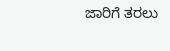ಜಾರಿಗೆ ತರಲು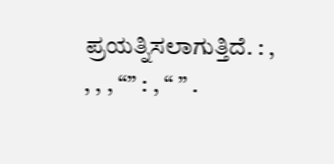ಪ್ರಯತ್ನಿಸಲಾಗುತ್ತಿದೆ. : , , , , “” : , “ ” .